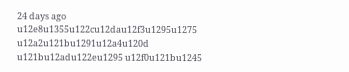24 days ago
u12e8u1355u122cu12dau12f3u1295u1275 u12a2u121bu1291u12a4u120d u121bu12adu122eu1295 u12f0u121bu1245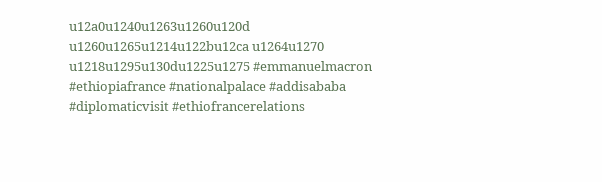u12a0u1240u1263u1260u120d u1260u1265u1214u122bu12ca u1264u1270 u1218u1295u130du1225u1275 #emmanuelmacron #ethiopiafrance #nationalpalace #addisababa #diplomaticvisit #ethiofrancerelations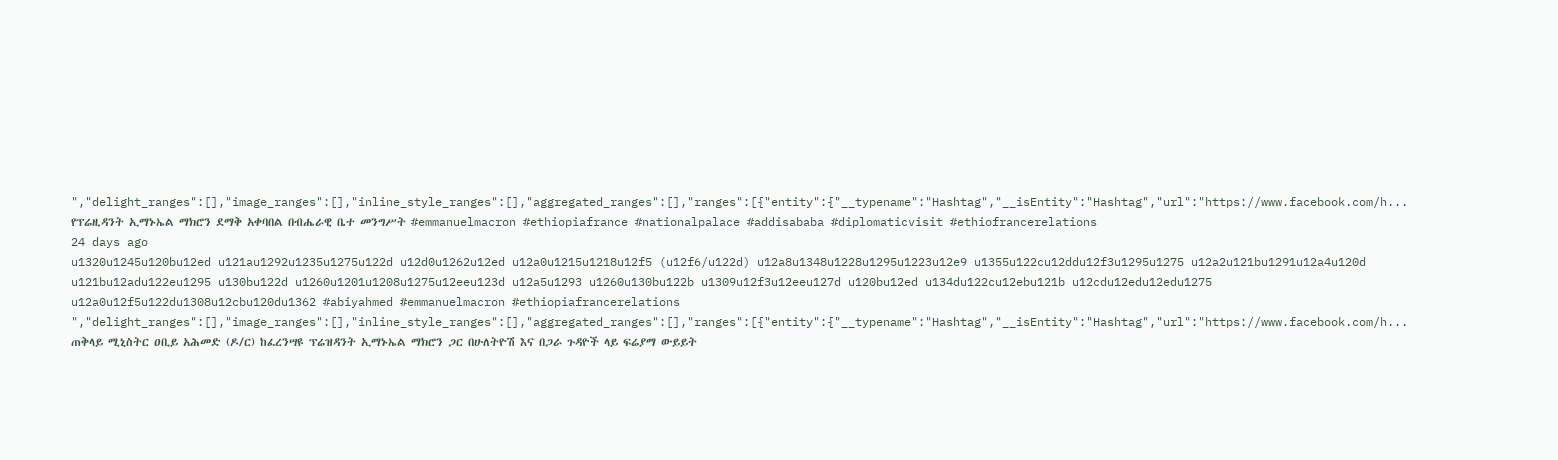","delight_ranges":[],"image_ranges":[],"inline_style_ranges":[],"aggregated_ranges":[],"ranges":[{"entity":{"__typename":"Hashtag","__isEntity":"Hashtag","url":"https://www.facebook.com/h...
የፕሬዚዳንት ኢማኑኤል ማክሮን ደማቅ አቀባበል በብሔራዊ ቤተ መንግሥት #emmanuelmacron #ethiopiafrance #nationalpalace #addisababa #diplomaticvisit #ethiofrancerelations
24 days ago
u1320u1245u120bu12ed u121au1292u1235u1275u122d u12d0u1262u12ed u12a0u1215u1218u12f5 (u12f6/u122d) u12a8u1348u1228u1295u1223u12e9 u1355u122cu12ddu12f3u1295u1275 u12a2u121bu1291u12a4u120d u121bu12adu122eu1295 u130bu122d u1260u1201u1208u1275u12eeu123d u12a5u1293 u1260u130bu122b u1309u12f3u12eeu127d u120bu12ed u134du122cu12ebu121b u12cdu12edu12edu1275 u12a0u12f5u122du1308u12cbu120du1362 #abiyahmed #emmanuelmacron #ethiopiafrancerelations ","delight_ranges":[],"image_ranges":[],"inline_style_ranges":[],"aggregated_ranges":[],"ranges":[{"entity":{"__typename":"Hashtag","__isEntity":"Hashtag","url":"https://www.facebook.com/h...
ጠቅላይ ሚኒስትር ዐቢይ አሕመድ (ዶ/ር) ከፈረንሣዩ ፕሬዝዳንት ኢማኑኤል ማክሮን ጋር በሁለትዮሽ እና በጋራ ጉዳዮች ላይ ፍሬያማ ውይይት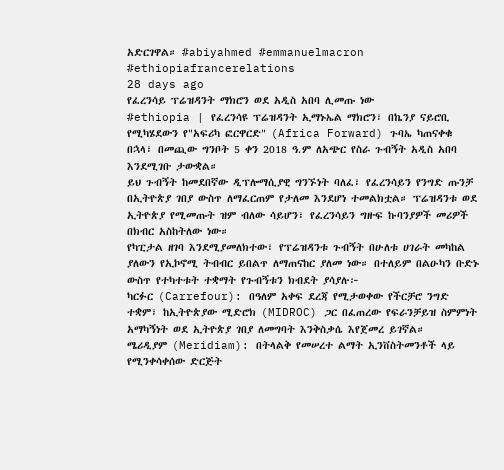አድርገዋል። #abiyahmed #emmanuelmacron #ethiopiafrancerelations
28 days ago
የፈረንሳይ ፕሬዝዳንት ማክሮን ወደ አዲስ አበባ ሊመጡ ነው
#ethiopia | የፈረንሳዩ ፕሬዝዳንት ኢማኑኤል ማክሮን፣ በኬንያ ናይሮቢ የሚካሄደውን የ"አፍሪካ ፎርዋርድ" (Africa Forward) ጉባኤ ካጠናቀቁ በኋላ፣ በመጪው ግንቦት 5 ቀን 2018 ዓ.ም ለአጭር የስራ ጉብኝት አዲስ አበባ እንደሚገቡ ታውቋል።
ይህ ጉብኝት ከመደበኛው ዲፕሎማሲያዊ ግንኙነት ባለፈ፣ የፈረንሳይን የንግድ ጡንቻ በኢትዮጵያ ገበያ ውስጥ ለማፈርጠም የታለመ እንደሆነ ተመልክቷል። ፕሬዝዳንቱ ወደ ኢትዮጵያ የሚመጡት ዝም ብለው ሳይሆን፣ የፈረንሳይን ግዙፍ ኩባንያዎች መሪዎች በክብር አስከትለው ነው።
የካፒታል ዘገባ እንደሚያመለክተው፣ የፕሬዝዳንቱ ጉብኝት በሁለቱ ሀገራት መካከል ያለውን የኢኮኖሚ ትብብር ይበልጥ ለማጠናከር ያለመ ነው። በተለይም በልዑካን ቡድኑ ውስጥ የተካተቱት ተቋማት የጉብኝቱን ክብደት ያሳያሉ፦
ካርፉር (Carrefour): በዓለም አቀፍ ደረጃ የሚታወቀው የችርቻሮ ንግድ ተቋም፣ ከኢትዮጵያው ሚድሮክ (MIDROC) ጋር በፈጠረው የፍራንቻይዝ ስምምነት አማካኝነት ወደ ኢትዮጵያ ገበያ ለመግባት እንቅስቃሴ እየጀመረ ይገኛል።
ሜሪዲያም (Meridiam): በትላልቅ የመሠረተ ልማት ኢንቨስትመንቶች ላይ የሚንቀሳቀሰው ድርጅት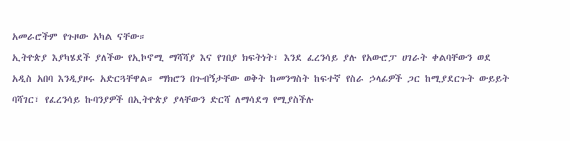አመራሮችም የጉዞው አካል ናቸው።
ኢትዮጵያ እያካሄደች ያለችው የኢኮኖሚ ማሻሻያ እና የገበያ ክፍትነት፣ እንደ ፈረንሳይ ያሉ የአውሮፓ ሀገራት ቀልባቸውን ወደ አዲስ አበባ እንዲያዞሩ አድርጓቸዋል። ማክሮን በጉብኝታቸው ወቅት ከመንግስት ከፍተኛ የስራ ኃላፊዎች ጋር ከሚያደርጉት ውይይት ባሻገር፣ የፈረንሳይ ኩባንያዎች በኢትዮጵያ ያላቸውን ድርሻ ለማሳደግ የሚያስችሉ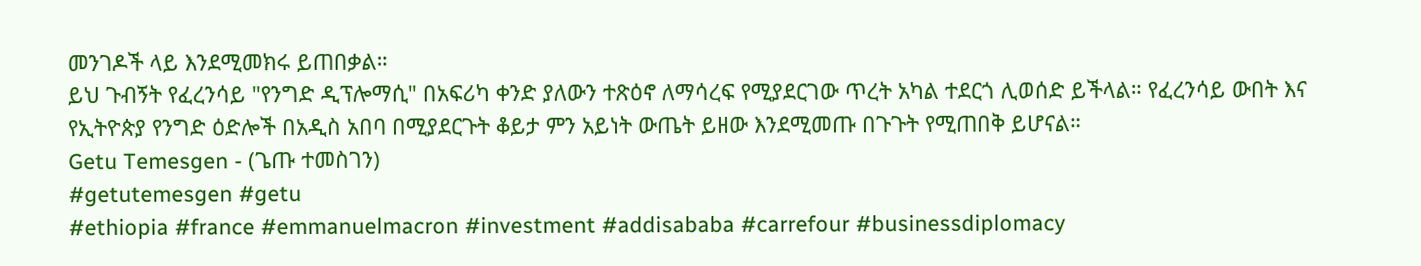መንገዶች ላይ እንደሚመክሩ ይጠበቃል።
ይህ ጉብኝት የፈረንሳይ "የንግድ ዲፕሎማሲ" በአፍሪካ ቀንድ ያለውን ተጽዕኖ ለማሳረፍ የሚያደርገው ጥረት አካል ተደርጎ ሊወሰድ ይችላል። የፈረንሳይ ውበት እና የኢትዮጵያ የንግድ ዕድሎች በአዲስ አበባ በሚያደርጉት ቆይታ ምን አይነት ውጤት ይዘው እንደሚመጡ በጉጉት የሚጠበቅ ይሆናል።
Getu Temesgen - (ጌጡ ተመስገን)
#getutemesgen #getu
#ethiopia #france #emmanuelmacron #investment #addisababa #carrefour #businessdiplomacy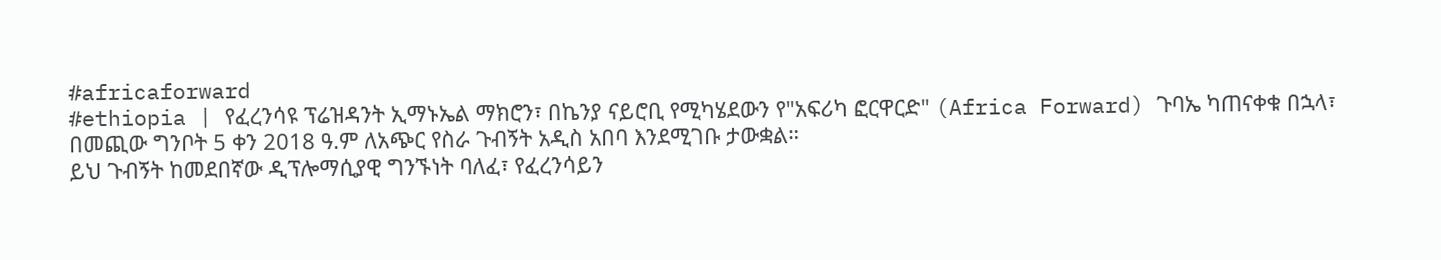#africaforward
#ethiopia | የፈረንሳዩ ፕሬዝዳንት ኢማኑኤል ማክሮን፣ በኬንያ ናይሮቢ የሚካሄደውን የ"አፍሪካ ፎርዋርድ" (Africa Forward) ጉባኤ ካጠናቀቁ በኋላ፣ በመጪው ግንቦት 5 ቀን 2018 ዓ.ም ለአጭር የስራ ጉብኝት አዲስ አበባ እንደሚገቡ ታውቋል።
ይህ ጉብኝት ከመደበኛው ዲፕሎማሲያዊ ግንኙነት ባለፈ፣ የፈረንሳይን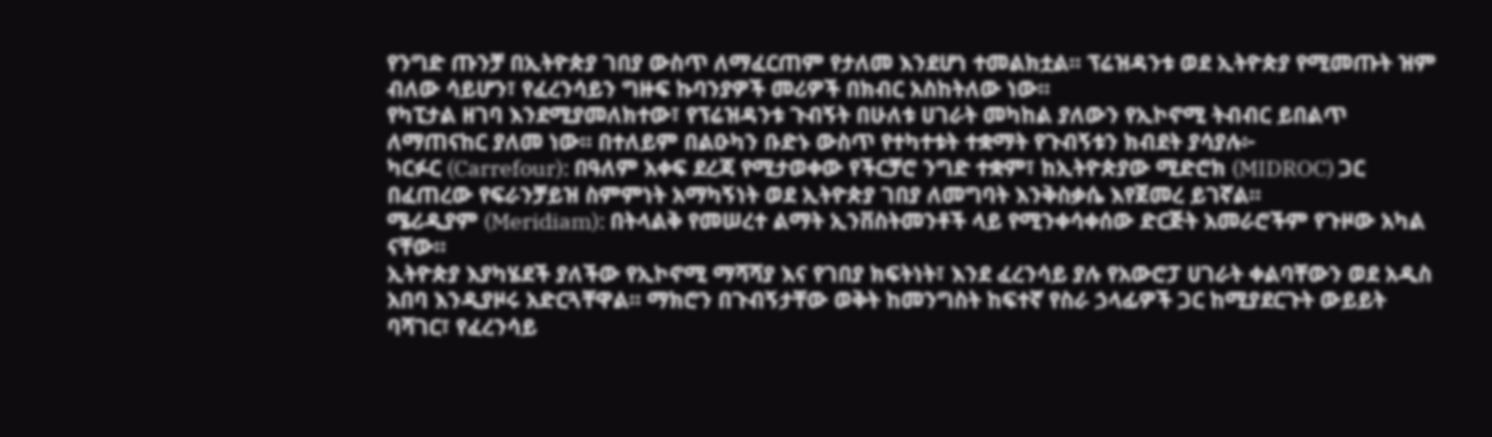የንግድ ጡንቻ በኢትዮጵያ ገበያ ውስጥ ለማፈርጠም የታለመ እንደሆነ ተመልክቷል። ፕሬዝዳንቱ ወደ ኢትዮጵያ የሚመጡት ዝም ብለው ሳይሆን፣ የፈረንሳይን ግዙፍ ኩባንያዎች መሪዎች በክብር አስከትለው ነው።
የካፒታል ዘገባ እንደሚያመለክተው፣ የፕሬዝዳንቱ ጉብኝት በሁለቱ ሀገራት መካከል ያለውን የኢኮኖሚ ትብብር ይበልጥ ለማጠናከር ያለመ ነው። በተለይም በልዑካን ቡድኑ ውስጥ የተካተቱት ተቋማት የጉብኝቱን ክብደት ያሳያሉ፦
ካርፉር (Carrefour): በዓለም አቀፍ ደረጃ የሚታወቀው የችርቻሮ ንግድ ተቋም፣ ከኢትዮጵያው ሚድሮክ (MIDROC) ጋር በፈጠረው የፍራንቻይዝ ስምምነት አማካኝነት ወደ ኢትዮጵያ ገበያ ለመግባት እንቅስቃሴ እየጀመረ ይገኛል።
ሜሪዲያም (Meridiam): በትላልቅ የመሠረተ ልማት ኢንቨስትመንቶች ላይ የሚንቀሳቀሰው ድርጅት አመራሮችም የጉዞው አካል ናቸው።
ኢትዮጵያ እያካሄደች ያለችው የኢኮኖሚ ማሻሻያ እና የገበያ ክፍትነት፣ እንደ ፈረንሳይ ያሉ የአውሮፓ ሀገራት ቀልባቸውን ወደ አዲስ አበባ እንዲያዞሩ አድርጓቸዋል። ማክሮን በጉብኝታቸው ወቅት ከመንግስት ከፍተኛ የስራ ኃላፊዎች ጋር ከሚያደርጉት ውይይት ባሻገር፣ የፈረንሳይ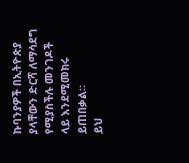ኩባንያዎች በኢትዮጵያ ያላቸውን ድርሻ ለማሳደግ የሚያስችሉ መንገዶች ላይ እንደሚመክሩ ይጠበቃል።
ይህ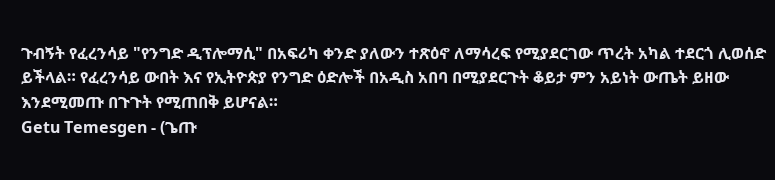ጉብኝት የፈረንሳይ "የንግድ ዲፕሎማሲ" በአፍሪካ ቀንድ ያለውን ተጽዕኖ ለማሳረፍ የሚያደርገው ጥረት አካል ተደርጎ ሊወሰድ ይችላል። የፈረንሳይ ውበት እና የኢትዮጵያ የንግድ ዕድሎች በአዲስ አበባ በሚያደርጉት ቆይታ ምን አይነት ውጤት ይዘው እንደሚመጡ በጉጉት የሚጠበቅ ይሆናል።
Getu Temesgen - (ጌጡ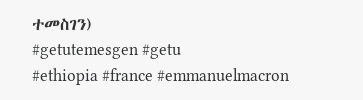ተመስገን)
#getutemesgen #getu
#ethiopia #france #emmanuelmacron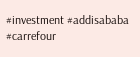#investment #addisababa #carrefour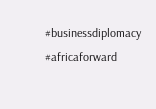#businessdiplomacy #africaforward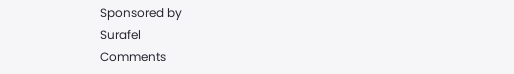Sponsored by
Surafel
Comments